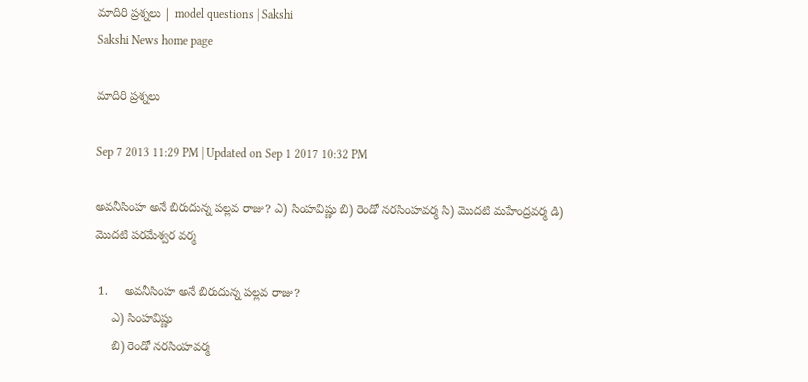మాదిరి ప్రశ్నలు | model questions | Sakshi
Sakshi News home page

మాదిరి ప్రశ్నలు

Sep 7 2013 11:29 PM | Updated on Sep 1 2017 10:32 PM

అవనీసింహ అనే బిరుదున్న పల్లవ రాజు? ఎ) సింహవిష్ణు బి) రెండో నరసింహవర్మ సి) మొదటి మహేంద్రవర్మ డి) మొదటి పరమేశ్వర వర్మ

 1.     అవనీసింహ అనే బిరుదున్న పల్లవ రాజు?
     ఎ) సింహవిష్ణు
     బి) రెండో నరసింహవర్మ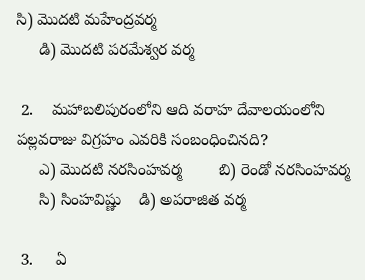సి) మొదటి మహేంద్రవర్మ
     డి) మొదటి పరమేశ్వర వర్మ

 2.    మహాబలిపురంలోని ఆది వరాహ దేవాలయంలోని పల్లవరాజు విగ్రహం ఎవరికి సంబంధించినది?
     ఎ) మొదటి నరసింహవర్మ        బి) రెండో నరసింహవర్మ
     సి) సింహవిష్ణు    డి) అపరాజిత వర్మ

 3.     ఏ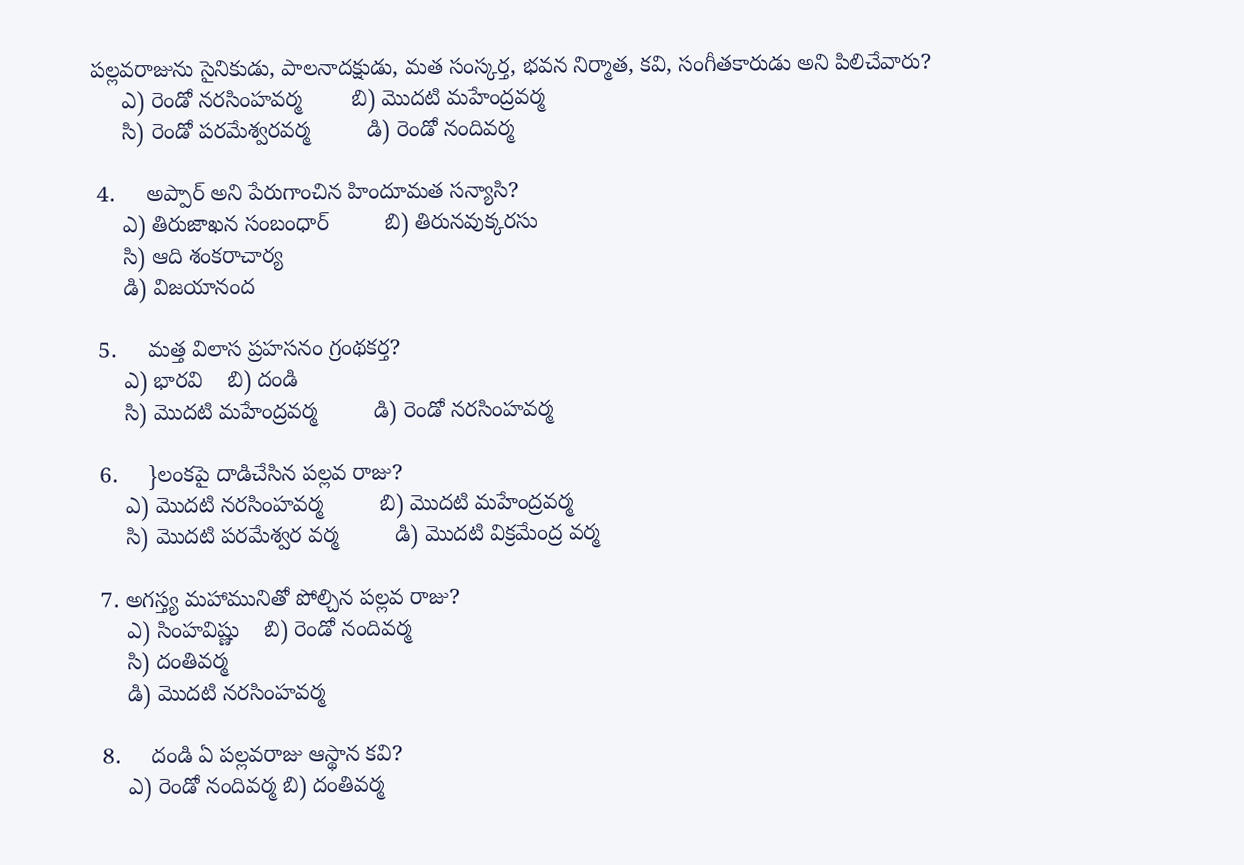పల్లవరాజును సైనికుడు, పాలనాదక్షుడు, మత సంస్కర్త, భవన నిర్మాత, కవి, సంగీతకారుడు అని పిలిచేవారు?
     ఎ) రెండో నరసింహవర్మ        బి) మొదటి మహేంద్రవర్మ
     సి) రెండో పరమేశ్వరవర్మ         డి) రెండో నందివర్మ

 4.     అప్పార్ అని పేరుగాంచిన హిందూమత సన్యాసి?
     ఎ) తిరుజాఖన సంబంధార్         బి) తిరునవుక్కరసు
     సి) ఆది శంకరాచార్య
     డి) విజయానంద

 5.     మత్త విలాస ప్రహసనం గ్రంథకర్త?
     ఎ) భారవి    బి) దండి
     సి) మొదటి మహేంద్రవర్మ         డి) రెండో నరసింహవర్మ

 6.     }లంకపై దాడిచేసిన పల్లవ రాజు?
     ఎ) మొదటి నరసింహవర్మ         బి) మొదటి మహేంద్రవర్మ
     సి) మొదటి పరమేశ్వర వర్మ         డి) మొదటి విక్రమేంద్ర వర్మ

 7. అగస్త్య మహామునితో పోల్చిన పల్లవ రాజు?
     ఎ) సింహవిష్ణు    బి) రెండో నందివర్మ
     సి) దంతివర్మ
     డి) మొదటి నరసింహవర్మ

 8.     దండి ఏ పల్లవరాజు ఆస్థాన కవి?
     ఎ) రెండో నందివర్మ బి) దంతివర్మ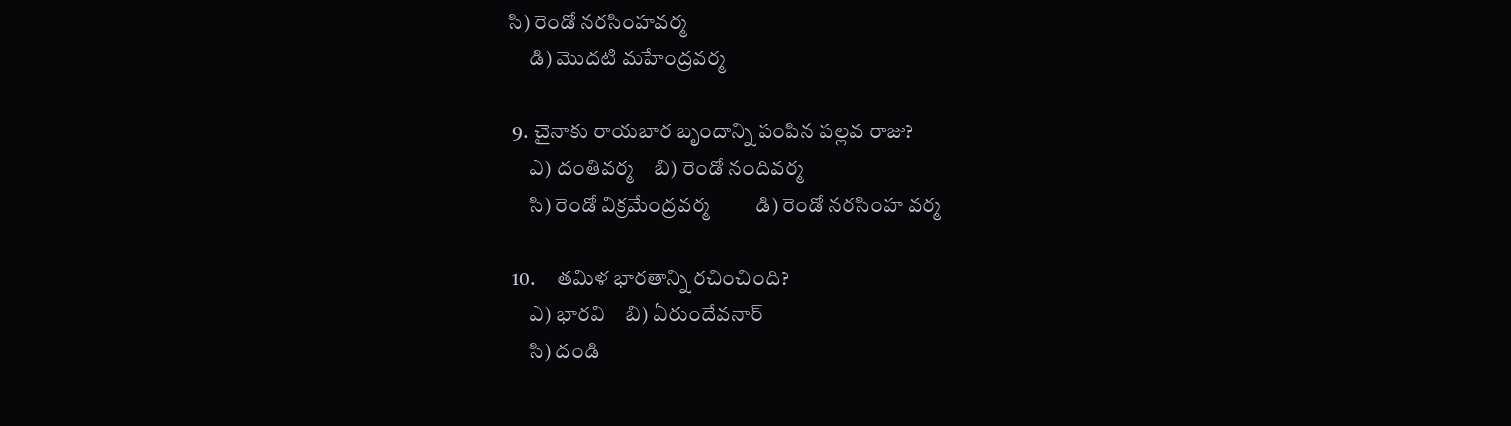సి) రెండో నరసింహవర్మ
     డి) మొదటి మహేంద్రవర్మ

 9. చైనాకు రాయబార బృందాన్ని పంపిన పల్లవ రాజు?
     ఎ) దంతివర్మ    బి) రెండో నందివర్మ
     సి) రెండో విక్రమేంద్రవర్మ         డి) రెండో నరసింహ వర్మ

 10.     తమిళ భారతాన్ని రచించింది?
     ఎ) భారవి    బి) ఏరుందేవనార్
     సి) దండి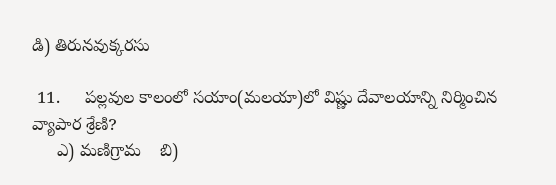డి) తిరునవుక్కరసు

 11.     పల్లవుల కాలంలో సయాం(మలయా)లో విష్ణు దేవాలయాన్ని నిర్మించిన వ్యాపార శ్రేణి?
     ఎ) మణిగ్రామ    బి)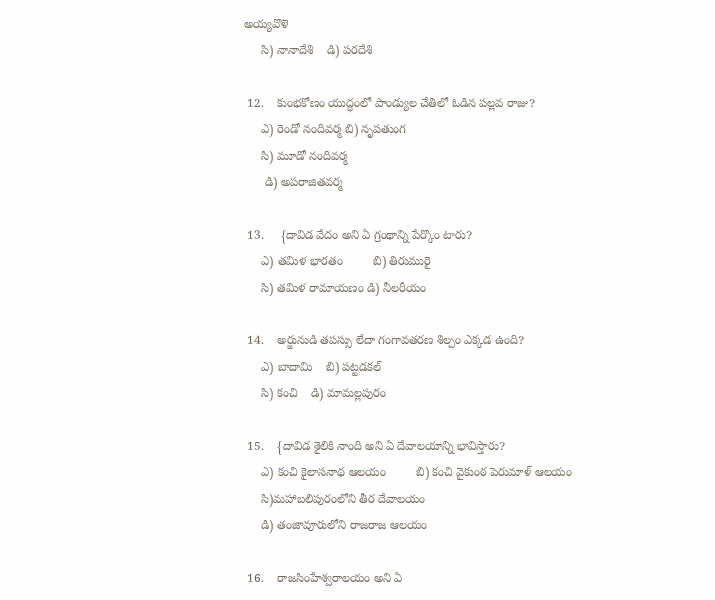అయ్యవొళె
     సి) నానాదేశి    డి) పరదేశి

 12.    కుంభకోణం యుద్ధంలో పాండ్యుల చేతిలో ఓడిన పల్లవ రాజు?
     ఎ) రెండో నందివర్మ బి) నృపతుంగ
     సి) మూడో నందివర్మ
      డి) అపరాజితవర్మ

 13.     {దావిడ వేదం అని ఏ గ్రంథాన్ని పేర్కొం టారు?
     ఎ) తమిళ భారతం         బి) తిరుమురై
     సి) తమిళ రామాయణం డి) నీలరీయం

 14.    అర్జునుడి తపస్సు లేదా గంగావతరణ శిల్పం ఎక్కడ ఉంది?
     ఎ) బాదామి    బి) పట్టడకల్
     సి) కంచి    డి) మామల్లపురం

 15.    {దావిడ శైలికి నాంది అని ఏ దేవాలయాన్ని భావిస్తారు?
     ఎ) కంచి కైలాసనాథ ఆలయం         బి) కంచి వైకుంఠ పెరుమాళ్ ఆలయం
     సి)మహాబలిపురంలోని తీర దేవాలయం
     డి) తంజావూరులోని రాజరాజ ఆలయం

 16.    రాజసింహేశ్వరాలయం అని ఏ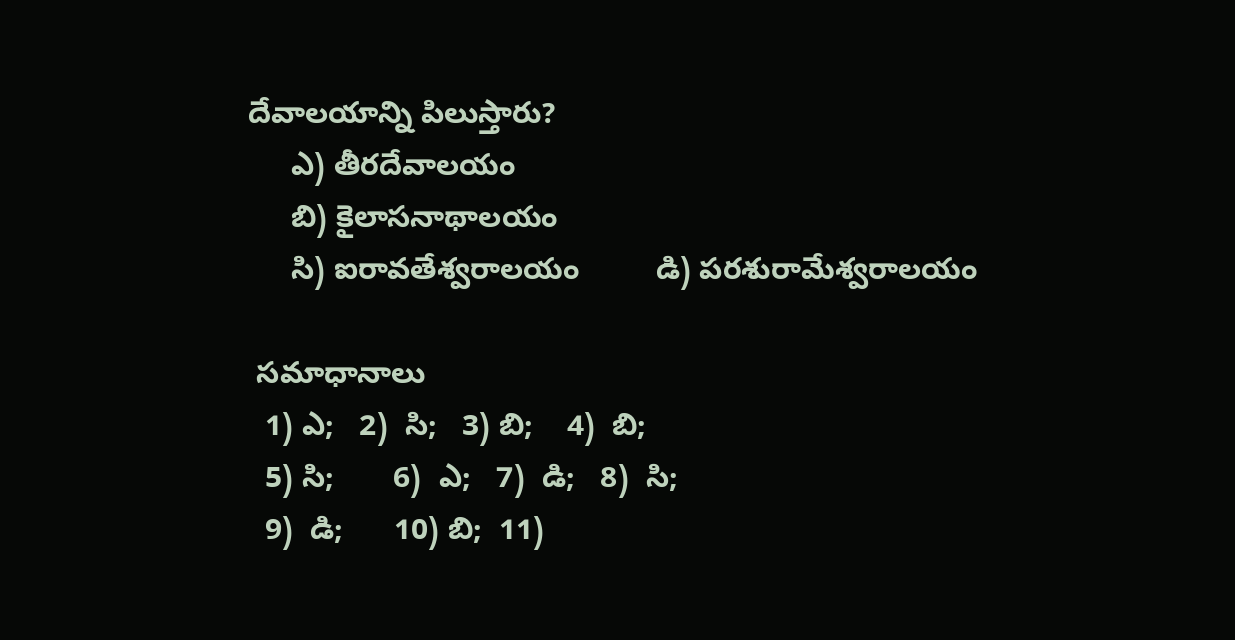దేవాలయాన్ని పిలుస్తారు?
     ఎ) తీరదేవాలయం
     బి) కైలాసనాథాలయం
     సి) ఐరావతేశ్వరాలయం         డి) పరశురామేశ్వరాలయం

 సమాధానాలు
  1) ఎ;   2)  సి;   3) బి;    4)  బి;
  5) సి;       6)  ఎ;   7)  డి;   8)  సి;
  9)  డి;      10) బి;  11)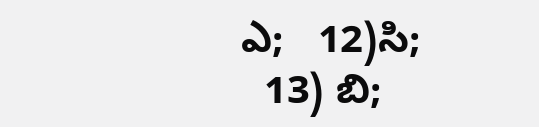ఎ;   12)సి;
  13) బి;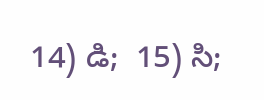14) డి;  15) సి;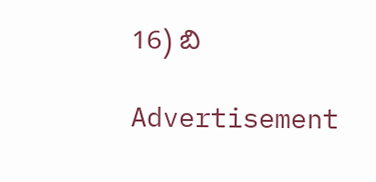16) బి

Advertisement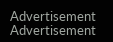Advertisement
Advertisement